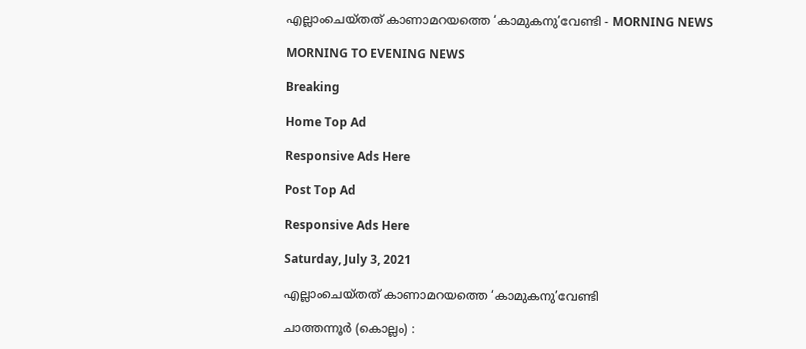എല്ലാംചെയ്തത് കാണാമറയത്തെ ‘കാമുകനു’വേണ്ടി - MORNING NEWS

MORNING TO EVENING NEWS

Breaking

Home Top Ad

Responsive Ads Here

Post Top Ad

Responsive Ads Here

Saturday, July 3, 2021

എല്ലാംചെയ്തത് കാണാമറയത്തെ ‘കാമുകനു’വേണ്ടി

ചാത്തന്നൂർ (കൊല്ലം) :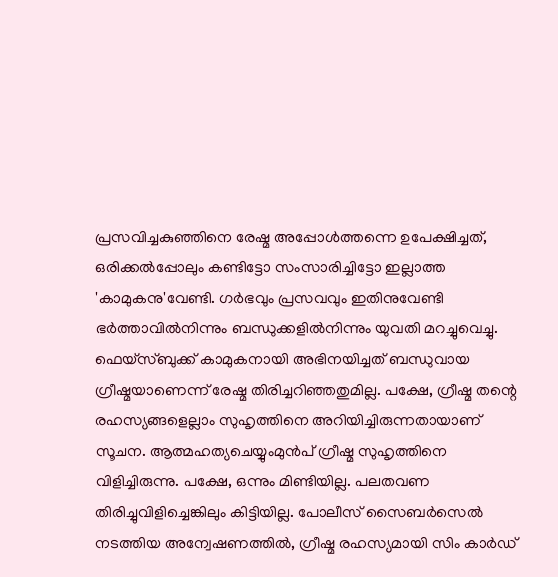പ്രസവിച്ചകുഞ്ഞിനെ രേഷ്മ അപ്പോൾത്തന്നെ ഉപേക്ഷിച്ചത്, ഒരിക്കൽപ്പോലും കണ്ടിട്ടോ സംസാരിച്ചിട്ടോ ഇല്ലാത്ത 'കാമുകനു'വേണ്ടി. ഗർഭവും പ്രസവവും ഇതിനുവേണ്ടി ഭർത്താവിൽനിന്നും ബന്ധുക്കളിൽനിന്നും യുവതി മറച്ചുവെച്ചു. ഫെയ്സ്ബുക്ക് കാമുകനായി അഭിനയിച്ചത് ബന്ധുവായ ഗ്രീഷ്മയാണെന്ന് രേഷ്മ തിരിച്ചറിഞ്ഞതുമില്ല. പക്ഷേ, ഗ്രീഷ്മ തന്റെ രഹസ്യങ്ങളെല്ലാം സുഹൃത്തിനെ അറിയിച്ചിരുന്നതായാണ് സൂചന. ആത്മഹത്യചെയ്യുംമുൻപ് ഗ്രീഷ്മ സുഹൃത്തിനെ വിളിച്ചിരുന്നു. പക്ഷേ, ഒന്നും മിണ്ടിയില്ല. പലതവണ തിരിച്ചുവിളിച്ചെങ്കിലും കിട്ടിയില്ല. പോലീസ് സൈബർസെൽ നടത്തിയ അന്വേഷണത്തിൽ, ഗ്രീഷ്മ രഹസ്യമായി സിം കാർഡ്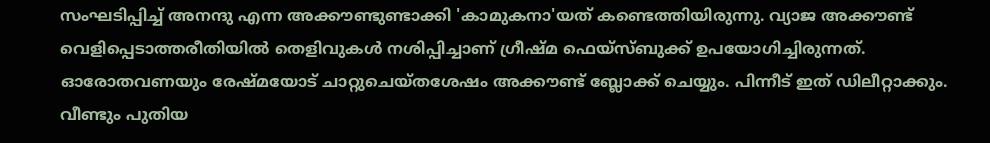സംഘടിപ്പിച്ച് അനന്ദു എന്ന അക്കൗണ്ടുണ്ടാക്കി 'കാമുകനാ'യത് കണ്ടെത്തിയിരുന്നു. വ്യാജ അക്കൗണ്ട് വെളിപ്പെടാത്തരീതിയിൽ തെളിവുകൾ നശിപ്പിച്ചാണ് ഗ്രീഷ്മ ഫെയ്സ്ബുക്ക് ഉപയോഗിച്ചിരുന്നത്. ഓരോതവണയും രേഷ്മയോട് ചാറ്റുചെയ്തശേഷം അക്കൗണ്ട് ബ്ലോക്ക് ചെയ്യും. പിന്നീട് ഇത് ഡിലീറ്റാക്കും. വീണ്ടും പുതിയ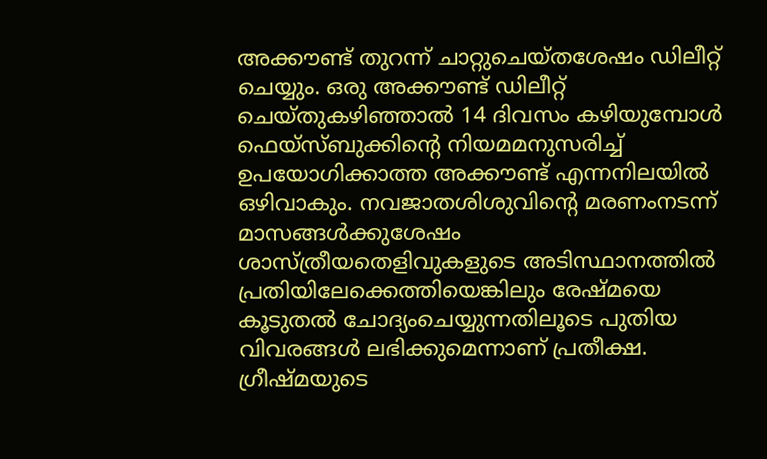അക്കൗണ്ട് തുറന്ന് ചാറ്റുചെയ്തശേഷം ഡിലീറ്റ് ചെയ്യും. ഒരു അക്കൗണ്ട് ഡിലീറ്റ് ചെയ്തുകഴിഞ്ഞാൽ 14 ദിവസം കഴിയുമ്പോൾ ഫെയ്സ്ബുക്കിന്റെ നിയമമനുസരിച്ച് ഉപയോഗിക്കാത്ത അക്കൗണ്ട് എന്നനിലയിൽ ഒഴിവാകും. നവജാതശിശുവിന്റെ മരണംനടന്ന് മാസങ്ങൾക്കുശേഷം ശാസ്ത്രീയതെളിവുകളുടെ അടിസ്ഥാനത്തിൽ പ്രതിയിലേക്കെത്തിയെങ്കിലും രേഷ്മയെ കൂടുതൽ ചോദ്യംചെയ്യുന്നതിലൂടെ പുതിയ വിവരങ്ങൾ ലഭിക്കുമെന്നാണ് പ്രതീക്ഷ. ഗ്രീഷ്മയുടെ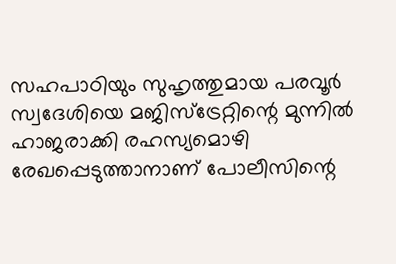സഹപാഠിയും സുഹൃത്തുമായ പരവൂർ സ്വദേശിയെ മജിസ്ട്രേറ്റിന്റെ മുന്നിൽ ഹാജരാക്കി രഹസ്യമൊഴി രേഖപ്പെടുത്താനാണ് പോലീസിന്റെ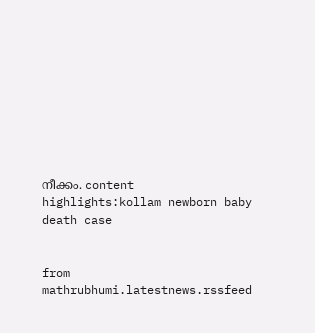നീക്കം. content highlights:kollam newborn baby death case


from mathrubhumi.latestnews.rssfeed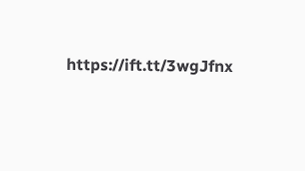https://ift.tt/3wgJfnx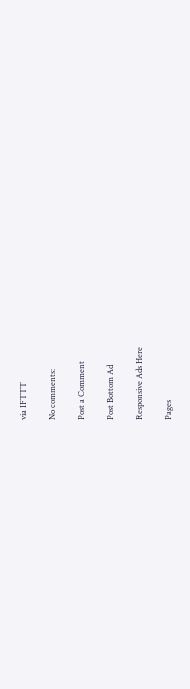via IFTTT

No comments:

Post a Comment

Post Bottom Ad

Responsive Ads Here

Pages